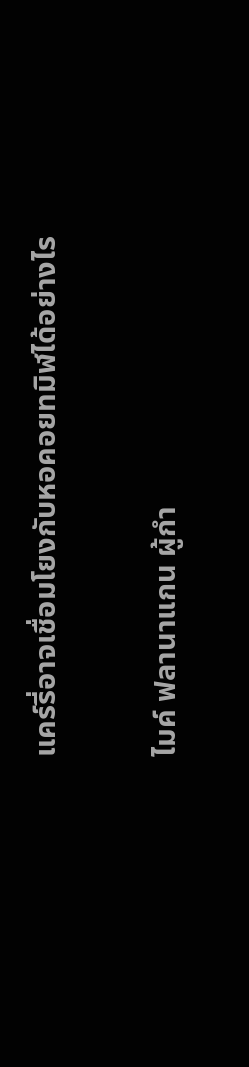แคร์รี่อาจเชื่อมโยงกับหอคอยทมิฬได้อย่างไร

ไมค์ ฟลานาแกน ผู้กำ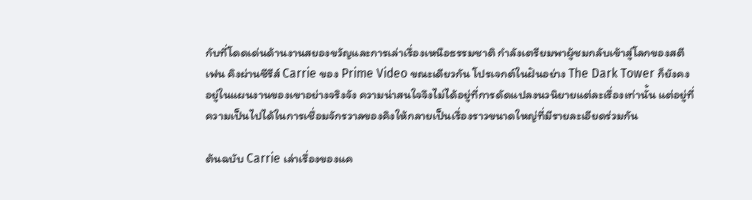กับที่โดดเด่นด้านงานสยองขวัญและการเล่าเรื่องเหนือธรรมชาติ กำลังเตรียมพาผู้ชมกลับเข้าสู่โลกของสตีเฟน คิงผ่านซีรีส์ Carrie ของ Prime Video ขณะเดียวกัน โปรเจกต์ในฝันอย่าง The Dark Tower ก็ยังคงอยู่ในแผนงานของเขาอย่างจริงจัง ความน่าสนใจจึงไม่ได้อยู่ที่การดัดแปลงนวนิยายแต่ละเรื่องเท่านั้น แต่อยู่ที่ความเป็นไปได้ในการเชื่อมจักรวาลของคิงให้กลายเป็นเรื่องราวขนาดใหญ่ที่มีรายละเอียดร่วมกัน

ต้นฉบับ Carrie เล่าเรื่องของแค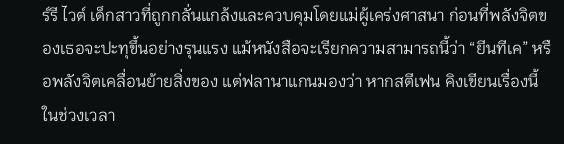ร์รี ไวต์ เด็กสาวที่ถูกกลั่นแกล้งและควบคุมโดยแม่ผู้เคร่งศาสนา ก่อนที่พลังจิตของเธอจะปะทุขึ้นอย่างรุนแรง แม้หนังสือจะเรียกความสามารถนี้ว่า “ยีนทีเค” หรือพลังจิตเคลื่อนย้ายสิ่งของ แต่ฟลานาแกนมองว่า หากสตีเฟน คิงเขียนเรื่องนี้ในช่วงเวลา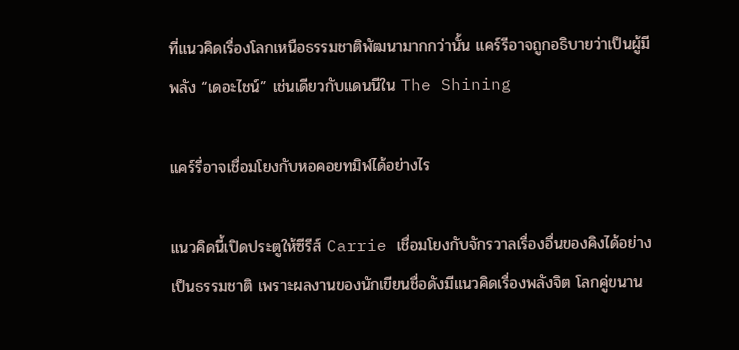ที่แนวคิดเรื่องโลกเหนือธรรมชาติพัฒนามากกว่านั้น แคร์รีอาจถูกอธิบายว่าเป็นผู้มีพลัง “เดอะไชน์” เช่นเดียวกับแดนนีใน The Shining

แคร์รี่อาจเชื่อมโยงกับหอคอยทมิฬได้อย่างไร

แนวคิดนี้เปิดประตูให้ซีรีส์ Carrie เชื่อมโยงกับจักรวาลเรื่องอื่นของคิงได้อย่างเป็นธรรมชาติ เพราะผลงานของนักเขียนชื่อดังมีแนวคิดเรื่องพลังจิต โลกคู่ขนาน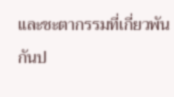และชะตากรรมที่เกี่ยวพันกันป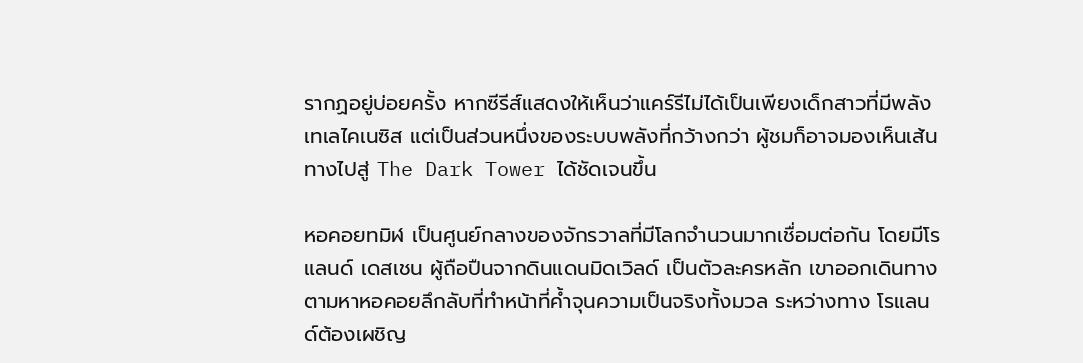รากฏอยู่บ่อยครั้ง หากซีรีส์แสดงให้เห็นว่าแคร์รีไม่ได้เป็นเพียงเด็กสาวที่มีพลังเทเลไคเนซิส แต่เป็นส่วนหนึ่งของระบบพลังที่กว้างกว่า ผู้ชมก็อาจมองเห็นเส้นทางไปสู่ The Dark Tower ได้ชัดเจนขึ้น

หอคอยทมิฬ เป็นศูนย์กลางของจักรวาลที่มีโลกจำนวนมากเชื่อมต่อกัน โดยมีโรแลนด์ เดสเชน ผู้ถือปืนจากดินแดนมิดเวิลด์ เป็นตัวละครหลัก เขาออกเดินทางตามหาหอคอยลึกลับที่ทำหน้าที่ค้ำจุนความเป็นจริงทั้งมวล ระหว่างทาง โรแลนด์ต้องเผชิญ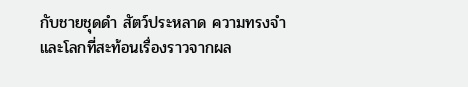กับชายชุดดำ สัตว์ประหลาด ความทรงจำ และโลกที่สะท้อนเรื่องราวจากผล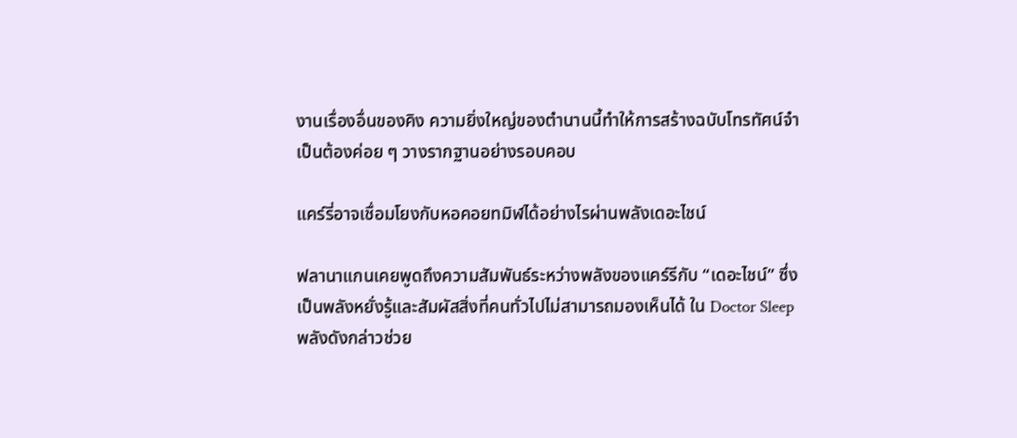งานเรื่องอื่นของคิง ความยิ่งใหญ่ของตำนานนี้ทำให้การสร้างฉบับโทรทัศน์จำเป็นต้องค่อย ๆ วางรากฐานอย่างรอบคอบ

แคร์รี่อาจเชื่อมโยงกับหอคอยทมิฬได้อย่างไรผ่านพลังเดอะไชน์

ฟลานาแกนเคยพูดถึงความสัมพันธ์ระหว่างพลังของแคร์รีกับ “เดอะไชน์” ซึ่งเป็นพลังหยั่งรู้และสัมผัสสิ่งที่คนทั่วไปไม่สามารถมองเห็นได้ ใน Doctor Sleep พลังดังกล่าวช่วย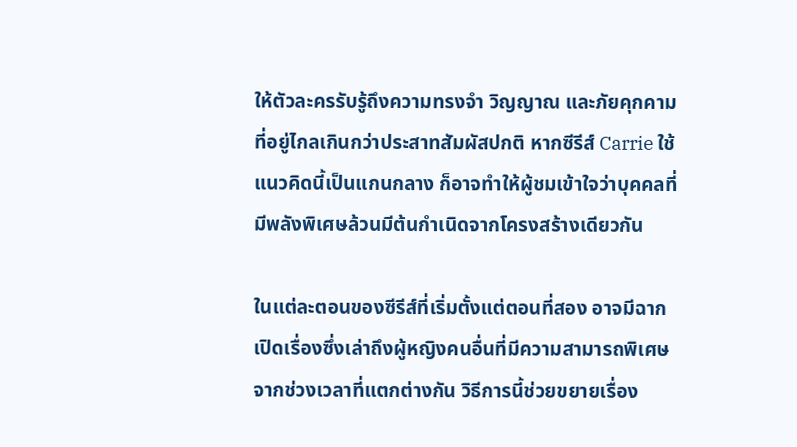ให้ตัวละครรับรู้ถึงความทรงจำ วิญญาณ และภัยคุกคามที่อยู่ไกลเกินกว่าประสาทสัมผัสปกติ หากซีรีส์ Carrie ใช้แนวคิดนี้เป็นแกนกลาง ก็อาจทำให้ผู้ชมเข้าใจว่าบุคคลที่มีพลังพิเศษล้วนมีต้นกำเนิดจากโครงสร้างเดียวกัน

ในแต่ละตอนของซีรีส์ที่เริ่มตั้งแต่ตอนที่สอง อาจมีฉากเปิดเรื่องซึ่งเล่าถึงผู้หญิงคนอื่นที่มีความสามารถพิเศษจากช่วงเวลาที่แตกต่างกัน วิธีการนี้ช่วยขยายเรื่อง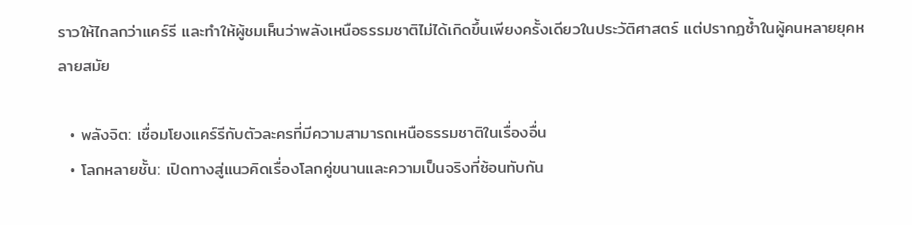ราวให้ไกลกว่าแคร์รี และทำให้ผู้ชมเห็นว่าพลังเหนือธรรมชาติไม่ได้เกิดขึ้นเพียงครั้งเดียวในประวัติศาสตร์ แต่ปรากฏซ้ำในผู้คนหลายยุคหลายสมัย

  • พลังจิต: เชื่อมโยงแคร์รีกับตัวละครที่มีความสามารถเหนือธรรมชาติในเรื่องอื่น
  • โลกหลายชั้น: เปิดทางสู่แนวคิดเรื่องโลกคู่ขนานและความเป็นจริงที่ซ้อนทับกัน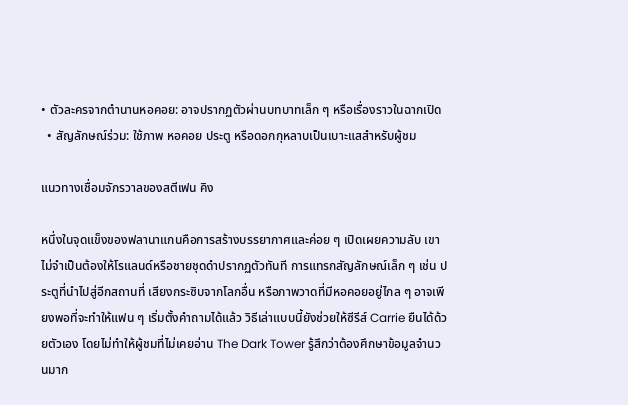• ตัวละครจากตำนานหอคอย: อาจปรากฏตัวผ่านบทบาทเล็ก ๆ หรือเรื่องราวในฉากเปิด
  • สัญลักษณ์ร่วม: ใช้ภาพ หอคอย ประตู หรือดอกกุหลาบเป็นเบาะแสสำหรับผู้ชม

แนวทางเชื่อมจักรวาลของสตีเฟน คิง

หนึ่งในจุดแข็งของฟลานาแกนคือการสร้างบรรยากาศและค่อย ๆ เปิดเผยความลับ เขาไม่จำเป็นต้องให้โรแลนด์หรือชายชุดดำปรากฏตัวทันที การแทรกสัญลักษณ์เล็ก ๆ เช่น ประตูที่นำไปสู่อีกสถานที่ เสียงกระซิบจากโลกอื่น หรือภาพวาดที่มีหอคอยอยู่ไกล ๆ อาจเพียงพอที่จะทำให้แฟน ๆ เริ่มตั้งคำถามได้แล้ว วิธีเล่าแบบนี้ยังช่วยให้ซีรีส์ Carrie ยืนได้ด้วยตัวเอง โดยไม่ทำให้ผู้ชมที่ไม่เคยอ่าน The Dark Tower รู้สึกว่าต้องศึกษาข้อมูลจำนวนมาก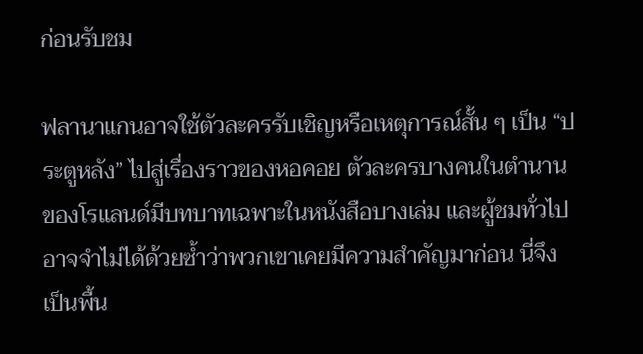ก่อนรับชม

ฟลานาแกนอาจใช้ตัวละครรับเชิญหรือเหตุการณ์สั้น ๆ เป็น “ประตูหลัง” ไปสู่เรื่องราวของหอคอย ตัวละครบางคนในตำนานของโรแลนด์มีบทบาทเฉพาะในหนังสือบางเล่ม และผู้ชมทั่วไปอาจจำไม่ได้ด้วยซ้ำว่าพวกเขาเคยมีความสำคัญมาก่อน นี่จึงเป็นพื้น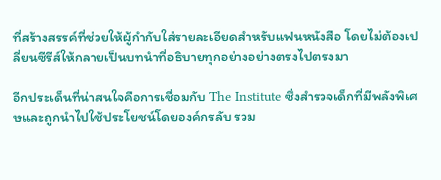ที่สร้างสรรค์ที่ช่วยให้ผู้กำกับใส่รายละเอียดสำหรับแฟนหนังสือ โดยไม่ต้องเปลี่ยนซีรีส์ให้กลายเป็นบทนำที่อธิบายทุกอย่างอย่างตรงไปตรงมา

อีกประเด็นที่น่าสนใจคือการเชื่อมกับ The Institute ซึ่งสำรวจเด็กที่มีพลังพิเศษและถูกนำไปใช้ประโยชน์โดยองค์กรลับ รวม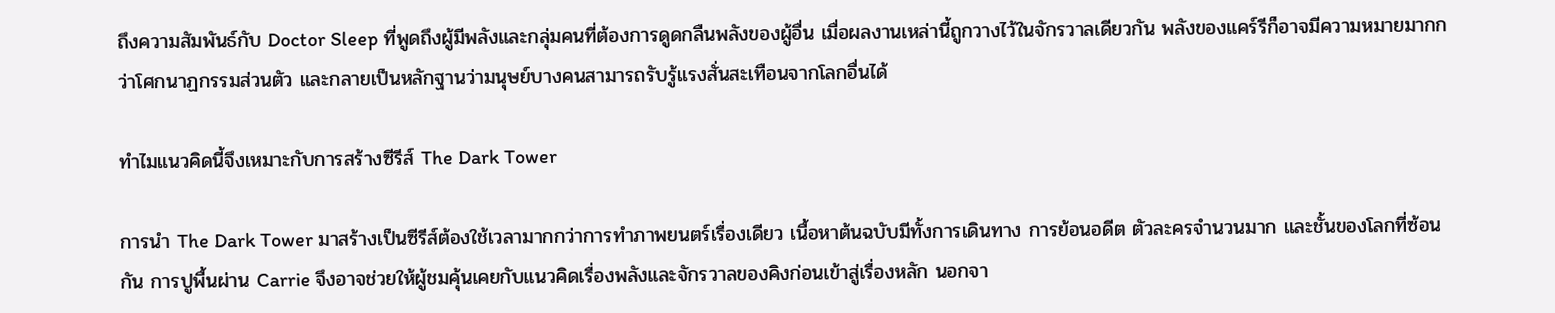ถึงความสัมพันธ์กับ Doctor Sleep ที่พูดถึงผู้มีพลังและกลุ่มคนที่ต้องการดูดกลืนพลังของผู้อื่น เมื่อผลงานเหล่านี้ถูกวางไว้ในจักรวาลเดียวกัน พลังของแคร์รีก็อาจมีความหมายมากกว่าโศกนาฏกรรมส่วนตัว และกลายเป็นหลักฐานว่ามนุษย์บางคนสามารถรับรู้แรงสั่นสะเทือนจากโลกอื่นได้

ทำไมแนวคิดนี้จึงเหมาะกับการสร้างซีรีส์ The Dark Tower

การนำ The Dark Tower มาสร้างเป็นซีรีส์ต้องใช้เวลามากกว่าการทำภาพยนตร์เรื่องเดียว เนื้อหาต้นฉบับมีทั้งการเดินทาง การย้อนอดีต ตัวละครจำนวนมาก และชั้นของโลกที่ซ้อนกัน การปูพื้นผ่าน Carrie จึงอาจช่วยให้ผู้ชมคุ้นเคยกับแนวคิดเรื่องพลังและจักรวาลของคิงก่อนเข้าสู่เรื่องหลัก นอกจา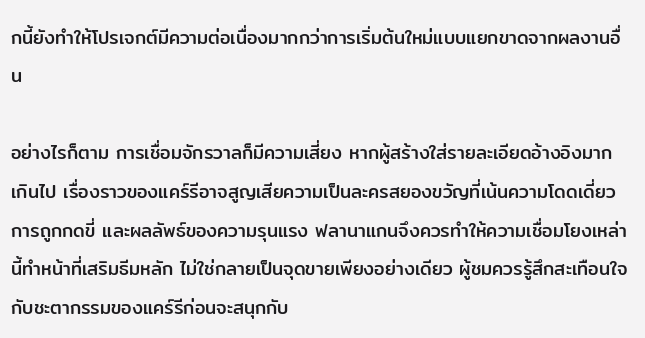กนี้ยังทำให้โปรเจกต์มีความต่อเนื่องมากกว่าการเริ่มต้นใหม่แบบแยกขาดจากผลงานอื่น

อย่างไรก็ตาม การเชื่อมจักรวาลก็มีความเสี่ยง หากผู้สร้างใส่รายละเอียดอ้างอิงมากเกินไป เรื่องราวของแคร์รีอาจสูญเสียความเป็นละครสยองขวัญที่เน้นความโดดเดี่ยว การถูกกดขี่ และผลลัพธ์ของความรุนแรง ฟลานาแกนจึงควรทำให้ความเชื่อมโยงเหล่านี้ทำหน้าที่เสริมธีมหลัก ไม่ใช่กลายเป็นจุดขายเพียงอย่างเดียว ผู้ชมควรรู้สึกสะเทือนใจกับชะตากรรมของแคร์รีก่อนจะสนุกกับ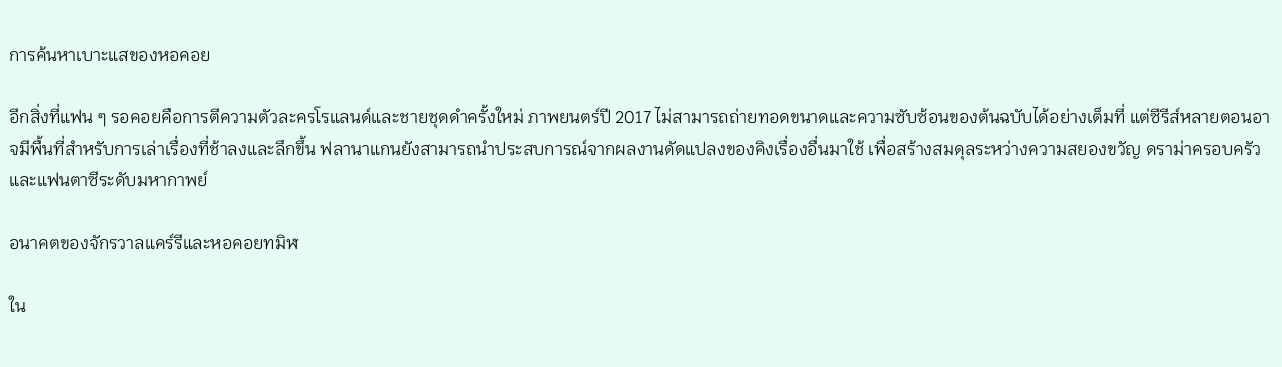การค้นหาเบาะแสของหอคอย

อีกสิ่งที่แฟน ๆ รอคอยคือการตีความตัวละครโรแลนด์และชายชุดดำครั้งใหม่ ภาพยนตร์ปี 2017 ไม่สามารถถ่ายทอดขนาดและความซับซ้อนของต้นฉบับได้อย่างเต็มที่ แต่ซีรีส์หลายตอนอาจมีพื้นที่สำหรับการเล่าเรื่องที่ช้าลงและลึกขึ้น ฟลานาแกนยังสามารถนำประสบการณ์จากผลงานดัดแปลงของคิงเรื่องอื่นมาใช้ เพื่อสร้างสมดุลระหว่างความสยองขวัญ ดราม่าครอบครัว และแฟนตาซีระดับมหากาพย์

อนาคตของจักรวาลแคร์รีและหอคอยทมิฬ

ใน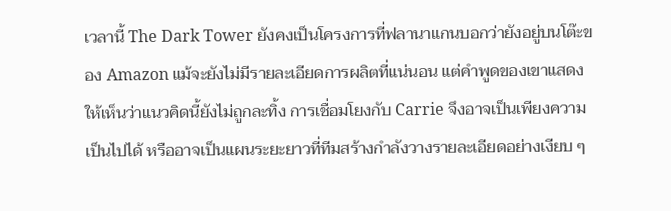เวลานี้ The Dark Tower ยังคงเป็นโครงการที่ฟลานาแกนบอกว่ายังอยู่บนโต๊ะของ Amazon แม้จะยังไม่มีรายละเอียดการผลิตที่แน่นอน แต่คำพูดของเขาแสดงให้เห็นว่าแนวคิดนี้ยังไม่ถูกละทิ้ง การเชื่อมโยงกับ Carrie จึงอาจเป็นเพียงความเป็นไปได้ หรืออาจเป็นแผนระยะยาวที่ทีมสร้างกำลังวางรายละเอียดอย่างเงียบ ๆ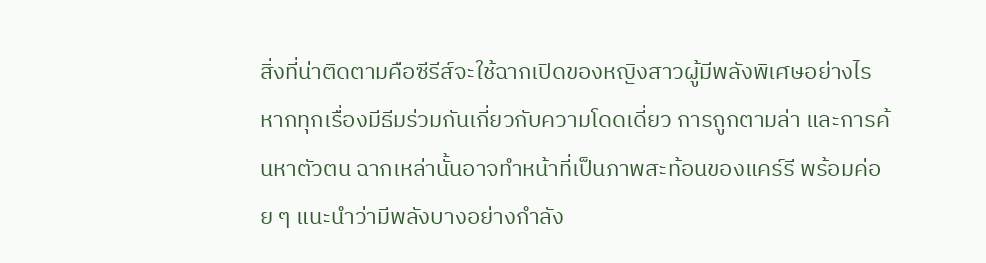สิ่งที่น่าติดตามคือซีรีส์จะใช้ฉากเปิดของหญิงสาวผู้มีพลังพิเศษอย่างไร หากทุกเรื่องมีธีมร่วมกันเกี่ยวกับความโดดเดี่ยว การถูกตามล่า และการค้นหาตัวตน ฉากเหล่านั้นอาจทำหน้าที่เป็นภาพสะท้อนของแคร์รี พร้อมค่อย ๆ แนะนำว่ามีพลังบางอย่างกำลัง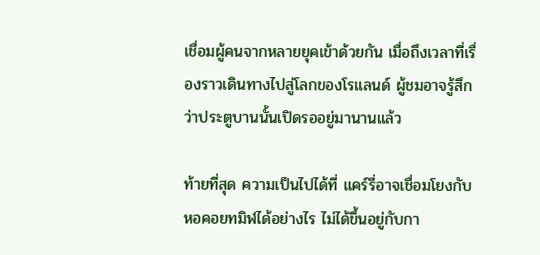เชื่อมผู้คนจากหลายยุคเข้าด้วยกัน เมื่อถึงเวลาที่เรื่องราวเดินทางไปสู่โลกของโรแลนด์ ผู้ชมอาจรู้สึกว่าประตูบานนั้นเปิดรออยู่มานานแล้ว

ท้ายที่สุด ความเป็นไปได้ที่ แคร์รี่อาจเชื่อมโยงกับหอคอยทมิฬได้อย่างไร ไม่ได้ขึ้นอยู่กับกา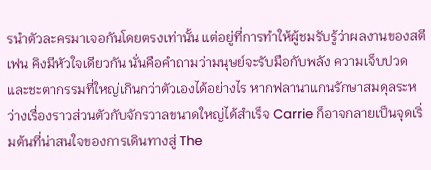รนำตัวละครมาเจอกันโดยตรงเท่านั้น แต่อยู่ที่การทำให้ผู้ชมรับรู้ว่าผลงานของสตีเฟน คิงมีหัวใจเดียวกัน นั่นคือคำถามว่ามนุษย์จะรับมือกับพลัง ความเจ็บปวด และชะตากรรมที่ใหญ่เกินกว่าตัวเองได้อย่างไร หากฟลานาแกนรักษาสมดุลระหว่างเรื่องราวส่วนตัวกับจักรวาลขนาดใหญ่ได้สำเร็จ Carrie ก็อาจกลายเป็นจุดเริ่มต้นที่น่าสนใจของการเดินทางสู่ The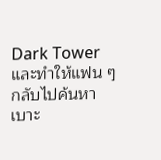Dark Tower และทำให้แฟน ๆ กลับไปค้นหาเบาะ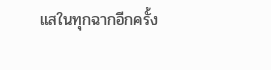แสในทุกฉากอีกครั้ง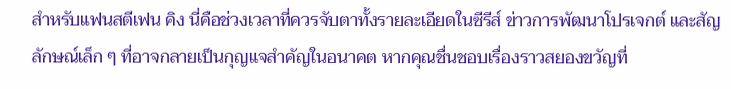สำหรับแฟนสตีเฟน คิง นี่คือช่วงเวลาที่ควรจับตาทั้งรายละเอียดในซีรีส์ ข่าวการพัฒนาโปรเจกต์ และสัญลักษณ์เล็ก ๆ ที่อาจกลายเป็นกุญแจสำคัญในอนาคต หากคุณชื่นชอบเรื่องราวสยองขวัญที่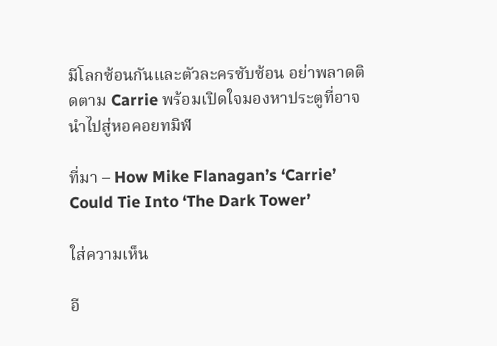มีโลกซ้อนกันและตัวละครซับซ้อน อย่าพลาดติดตาม Carrie พร้อมเปิดใจมองหาประตูที่อาจนำไปสู่หอคอยทมิฬ

ที่มา – How Mike Flanagan’s ‘Carrie’ Could Tie Into ‘The Dark Tower’

ใส่ความเห็น

อี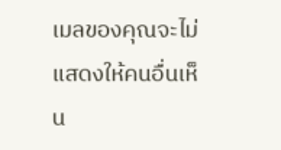เมลของคุณจะไม่แสดงให้คนอื่นเห็น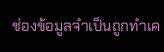ช่องข้อมูลจำเป็นถูกทำเค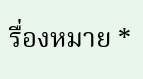รื่องหมาย *